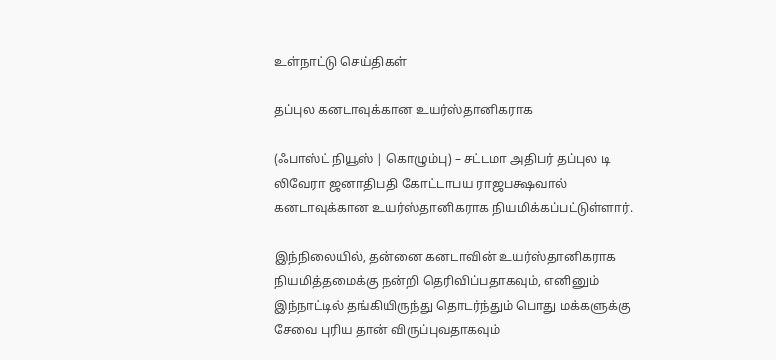உள்நாட்டு செய்திகள்

தப்புல கனடாவுக்கான உயர்ஸ்தானிகராக

(ஃபாஸ்ட் நியூஸ் | கொழும்பு) – சட்டமா அதிபர் தப்புல டி லிவேரா ஜனாதிபதி கோட்டாபய ராஜபக்ஷவால் கனடாவுக்கான உயர்ஸ்தானிகராக நியமிக்கப்பட்டுள்ளார்.

இந்நிலையில், தன்னை கனடாவின் உயர்ஸ்தானிகராக நியமித்தமைக்கு நன்றி தெரிவிப்பதாகவும், எனினும் இந்நாட்டில் தங்கியிருந்து தொடர்ந்தும் பொது மக்களுக்கு சேவை புரிய தான் விருப்புவதாகவும்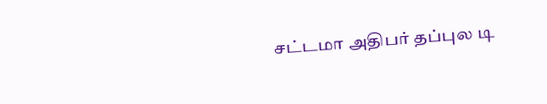சட்டமா அதிபர் தப்புல டி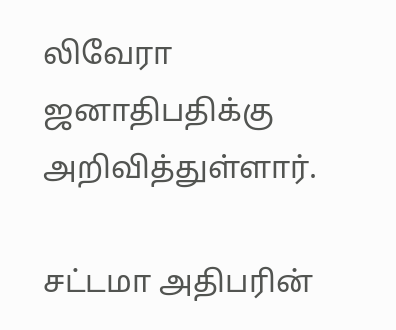லிவேரா ஜனாதிபதிக்கு அறிவித்துள்ளார்.

சட்டமா அதிபரின்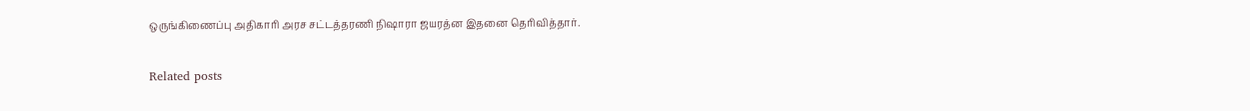ஒருங்கிணைப்பு அதிகாரி அரச சட்டத்தரணி நிஷாரா ஜயரத்ன இதனை தெரிவித்தார்.

Related posts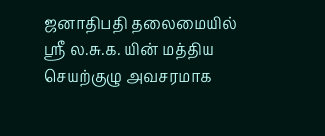ஜனாதிபதி தலைமையில் ஸ்ரீ ல.சு.க. யின் மத்திய செயற்குழு அவசரமாக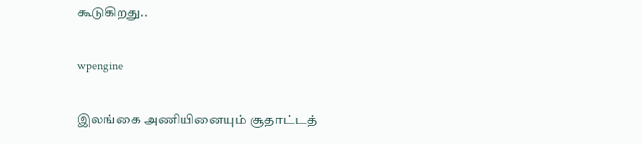கூடுகிறது..

wpengine

இலங்கை அணியினையும் சூதாட்டத்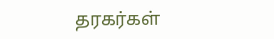தரகர்கள்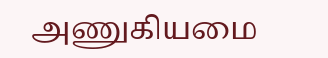அணுகியமை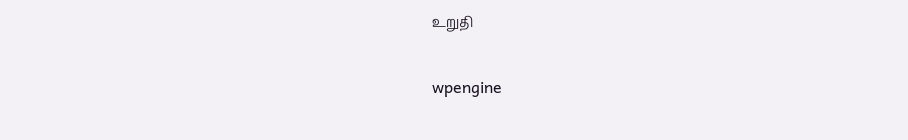உறுதி

wpengine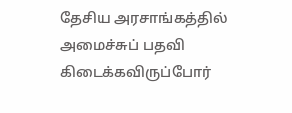தேசிய அரசாங்கத்தில் அமைச்சுப் பதவி கிடைக்கவிருப்போர்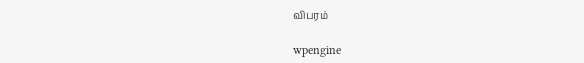விபரம்

wpengine